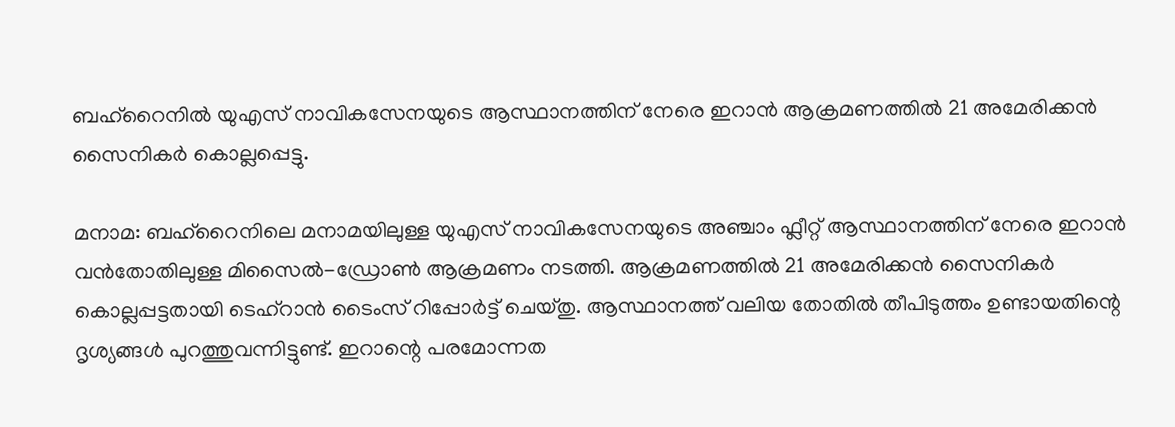ബഹ്‌റൈനിൽ യുഎസ് നാവികസേനയുടെ ആസ്ഥാനത്തിന് നേരെ ഇറാൻ ആക്രമണത്തിൽ 21 അമേരിക്കൻ സൈനികർ കൊല്ലപ്പെട്ടു.

മനാമ: ബഹ്‌റൈനിലെ മനാമയിലുള്ള യുഎസ് നാവികസേനയുടെ അഞ്ചാം ഫ്ലീറ്റ് ആസ്ഥാനത്തിന് നേരെ ഇറാൻ വൻതോതിലുള്ള മിസൈൽ-ഡ്രോൺ ആക്രമണം നടത്തി. ആക്രമണത്തിൽ 21 അമേരിക്കൻ സൈനികർ കൊല്ലപ്പട്ടതായി ടെഹ്‌റാൻ ടൈംസ് റിപ്പോർട്ട് ചെയ്തു. ആസ്ഥാനത്ത് വലിയ തോതിൽ തീപിടുത്തം ഉണ്ടായതിന്റെ ദൃശ്യങ്ങൾ പുറത്തുവന്നിട്ടുണ്ട്. ഇറാന്റെ പരമോന്നത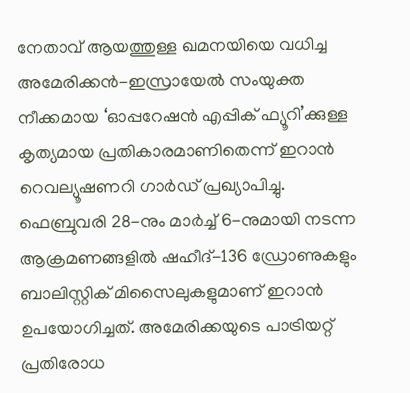നേതാവ് ആയത്തുള്ള ഖമനയിയെ വധിച്ച അമേരിക്കൻ-ഇസ്രായേൽ സംയുക്ത നീക്കമായ ‘ഓപ്പറേഷൻ എപ്പിക് ഫ്യൂറി’ക്കുള്ള കൃത്യമായ പ്രതികാരമാണിതെന്ന് ഇറാൻ റെവല്യൂഷണറി ഗാർഡ് പ്രഖ്യാപിച്ചു.
ഫെബ്രുവരി 28-നും മാർച്ച് 6-നുമായി നടന്ന ആക്രമണങ്ങളിൽ ഷഹീദ്-136 ഡ്രോണുകളും ബാലിസ്റ്റിക് മിസൈലുകളുമാണ് ഇറാൻ ഉപയോഗിച്ചത്. അമേരിക്കയുടെ പാട്രിയറ്റ് പ്രതിരോധ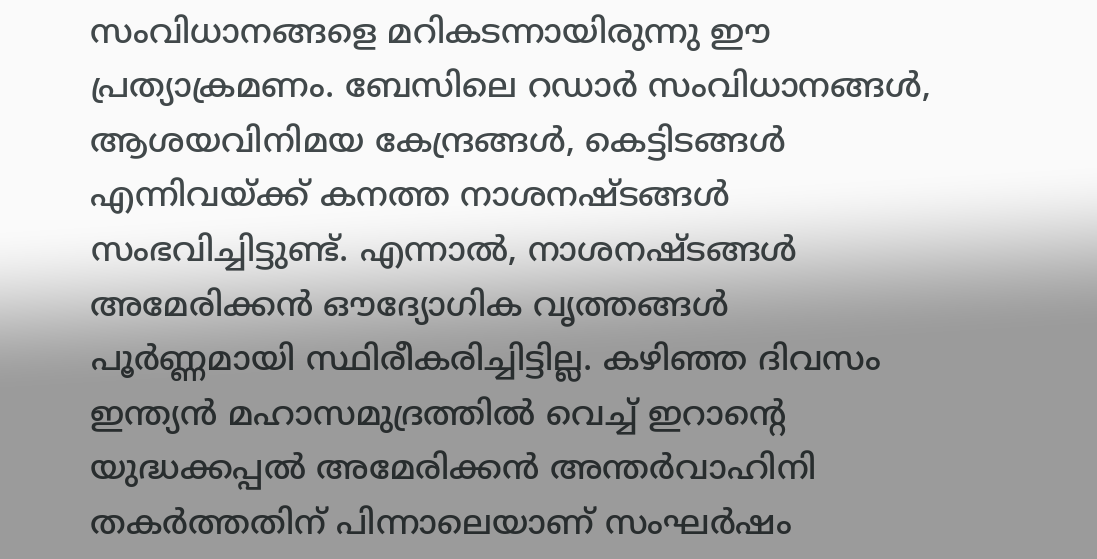സംവിധാനങ്ങളെ മറികടന്നായിരുന്നു ഈ പ്രത്യാക്രമണം. ബേസിലെ റഡാർ സംവിധാനങ്ങൾ, ആശയവിനിമയ കേന്ദ്രങ്ങൾ, കെട്ടിടങ്ങൾ എന്നിവയ്ക്ക് കനത്ത നാശനഷ്ടങ്ങൾ സംഭവിച്ചിട്ടുണ്ട്. എന്നാൽ, നാശനഷ്ടങ്ങൾ അമേരിക്കൻ ഔദ്യോഗിക വൃത്തങ്ങൾ പൂർണ്ണമായി സ്ഥിരീകരിച്ചിട്ടില്ല. കഴിഞ്ഞ ദിവസം ഇന്ത്യൻ മഹാസമുദ്രത്തിൽ വെച്ച് ഇറാന്റെ യുദ്ധക്കപ്പൽ അമേരിക്കൻ അന്തർവാഹിനി തകർത്തതിന് പിന്നാലെയാണ് സംഘർഷം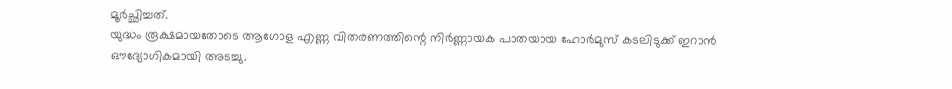മൂർച്ഛിച്ചത്.
യുദ്ധം രൂക്ഷമായതോടെ ആഗോള എണ്ണ വിതരണത്തിന്റെ നിർണ്ണായക പാതയായ ഹോർമുസ് കടലിടുക്ക് ഇറാൻ ഔദ്യോഗികമായി അടച്ചു.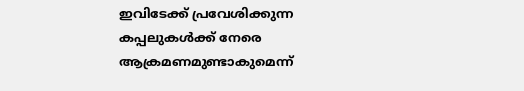ഇവിടേക്ക് പ്രവേശിക്കുന്ന കപ്പലുകൾക്ക് നേരെ ആക്രമണമുണ്ടാകുമെന്ന്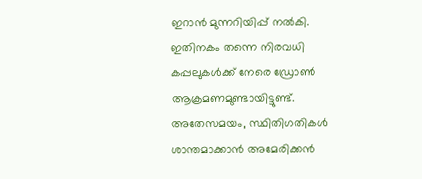ഇറാൻ മുന്നറിയിപ്പ് നൽകി. ഇതിനകം തന്നെ നിരവധി കപ്പലുകൾക്ക് നേരെ ഡ്രോൺ ആക്രമണമുണ്ടായിട്ടുണ്ട്. അതേസമയം, സ്ഥിതിഗതികൾ ശാന്തമാക്കാൻ അമേരിക്കൻ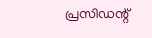പ്രസിഡന്റ്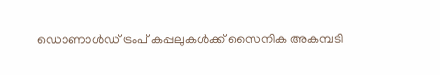ഡൊണാൾഡ് ട്രംപ് കപ്പലുകൾക്ക് സൈനിക അകമ്പടി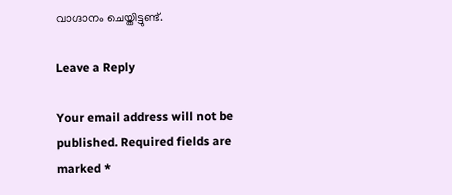വാഗ്ദാനം ചെയ്തിട്ടുണ്ട്.

Leave a Reply

Your email address will not be published. Required fields are marked *